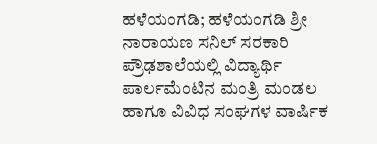ಹಳೆಯಂಗಡಿ; ಹಳೆಯಂಗಡಿ ಶ್ರೀ ನಾರಾಯಣ ಸನಿಲ್ ಸರಕಾರಿ ಪ್ರೌಢಶಾಲೆಯಲ್ಲಿ ವಿದ್ಯಾರ್ಥಿ ಪಾರ್ಲಮೆಂಟಿನ ಮಂತ್ರಿ ಮಂಡಲ ಹಾಗೂ ವಿವಿಧ ಸಂಘಗಳ ವಾರ್ಷಿಕ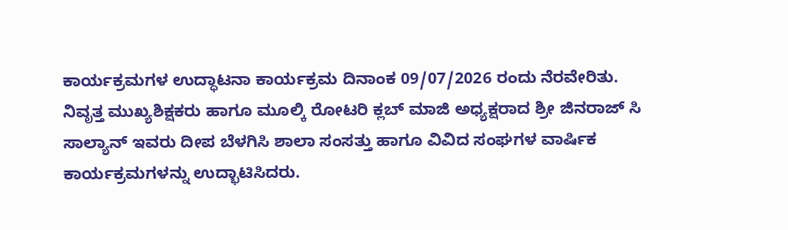ಕಾರ್ಯಕ್ರಮಗಳ ಉದ್ಧಾಟನಾ ಕಾರ್ಯಕ್ರಮ ದಿನಾಂಕ 09/07/2026 ರಂದು ನೆರವೇರಿತು.
ನಿವೃತ್ತ ಮುಖ್ಯಶಿಕ್ಷಕರು ಹಾಗೂ ಮೂಲ್ಕಿ ರೋಟರಿ ಕ್ಲಬ್ ಮಾಜಿ ಅಧ್ಯಕ್ಷರಾದ ಶ್ರೀ ಜಿನರಾಜ್ ಸಿ ಸಾಲ್ಯಾನ್ ಇವರು ದೀಪ ಬೆಳಗಿಸಿ ಶಾಲಾ ಸಂಸತ್ತು ಹಾಗೂ ವಿವಿದ ಸಂಘಗಳ ವಾರ್ಷಿಕ ಕಾರ್ಯಕ್ರಮಗಳನ್ನು ಉದ್ಭಾಟಿಸಿದರು.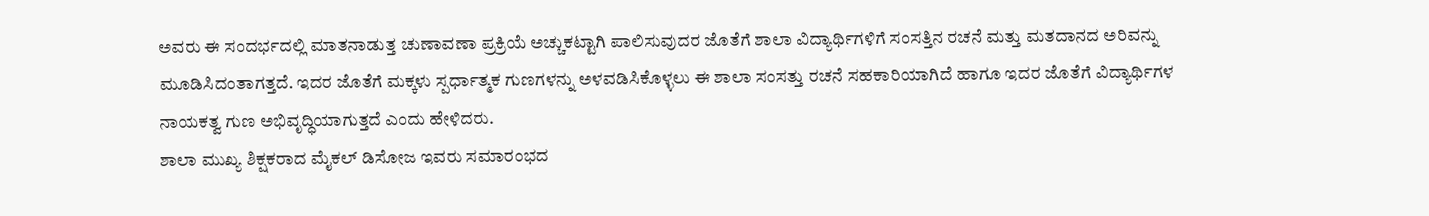ಅವರು ಈ ಸಂದರ್ಭದಲ್ಲಿ ಮಾತನಾಡುತ್ತ ಚುಣಾವಣಾ ಪ್ರಕ್ರಿಯೆ ಅಚ್ಚುಕಟ್ಟಾಗಿ ಪಾಲಿಸುವುದರ ಜೊತೆಗೆ ಶಾಲಾ ವಿದ್ಯಾರ್ಥಿಗಳಿಗೆ ಸಂಸತ್ತಿನ ರಚನೆ ಮತ್ತು ಮತದಾನದ ಅರಿವನ್ನು ಮೂಡಿಸಿದಂತಾಗತ್ತದೆ. ಇದರ ಜೊತೆಗೆ ಮಕ್ಕಳು ಸ್ಪರ್ಧಾತ್ಮಕ ಗುಣಗಳನ್ನು ಅಳವಡಿಸಿಕೊಳ್ಳಲು ಈ ಶಾಲಾ ಸಂಸತ್ತು ರಚನೆ ಸಹಕಾರಿಯಾಗಿದೆ ಹಾಗೂ ಇದರ ಜೊತೆಗೆ ವಿದ್ಯಾರ್ಥಿಗಳ ನಾಯಕತ್ವ ಗುಣ ಅಭಿವೃದ್ಧಿಯಾಗುತ್ತದೆ ಎಂದು ಹೇಳಿದರು.
ಶಾಲಾ ಮುಖ್ಯ ಶಿಕ್ಷಕರಾದ ಮೈಕಲ್ ಡಿಸೋಜ ಇವರು ಸಮಾರಂಭದ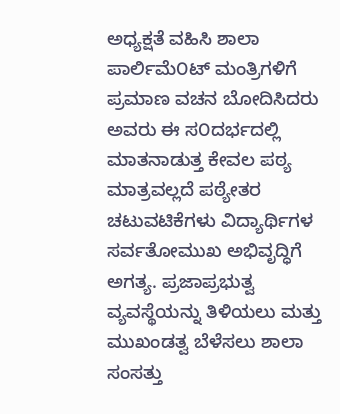ಅಧ್ಯಕ್ಷತೆ ವಹಿಸಿ ಶಾಲಾ ಪಾರ್ಲಿಮೆ೦ಟ್ ಮಂತ್ರಿಗಳಿಗೆ ಪ್ರಮಾಣ ವಚನ ಬೋದಿಸಿದರು ಅವರು ಈ ಸ೦ದರ್ಭದಲ್ಲಿ ಮಾತನಾಡುತ್ತ ಕೇವಲ ಪಠ್ಯ ಮಾತ್ರವಲ್ಲದೆ ಪಠ್ಯೇತರ ಚಟುವಟಿಕೆಗಳು ವಿದ್ಯಾರ್ಥಿಗಳ ಸರ್ವತೋಮುಖ ಅಭಿವೃದ್ಧಿಗೆ ಅಗತ್ಯ. ಪ್ರಜಾಪ್ರಭುತ್ವ ವ್ಯವಸ್ಥೆಯನ್ನು ತಿಳಿಯಲು ಮತ್ತು ಮುಖಂಡತ್ವ ಬೆಳೆಸಲು ಶಾಲಾ ಸಂಸತ್ತು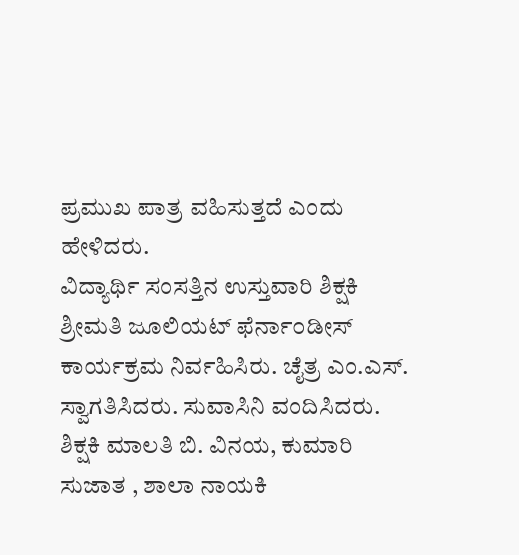ಪ್ರಮುಖ ಪಾತ್ರ ವಹಿಸುತ್ತದೆ ಎಂದು ಹೇಳಿದರು.
ವಿದ್ಯಾರ್ಥಿ ಸಂಸತ್ತಿನ ಉಸ್ತುವಾರಿ ಶಿಕ್ಷಕಿ ಶ್ರೀಮತಿ ಜೂಲಿಯಟ್ ಫೆರ್ನಾ೦ಡೀಸ್ ಕಾರ್ಯಕ್ರಮ ನಿರ್ವಹಿಸಿರು. ಚೈತ್ರ ಎಂ.ಎಸ್. ಸ್ವಾಗತಿಸಿದರು. ಸುವಾಸಿನಿ ವಂದಿಸಿದರು. ಶಿಕ್ಷಕಿ ಮಾಲತಿ ಬಿ. ವಿನಯ, ಕುಮಾರಿ ಸುಜಾತ , ಶಾಲಾ ನಾಯಕಿ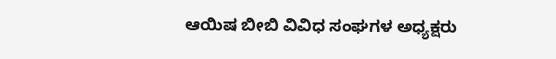ಆಯಿಷ ಬೀಬಿ ವಿವಿಧ ಸಂಘಗಳ ಅಧ್ಯಕ್ಷರು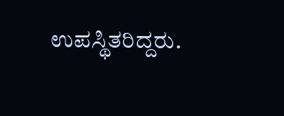ಉಪಸ್ಥಿತರಿದ್ದರು.